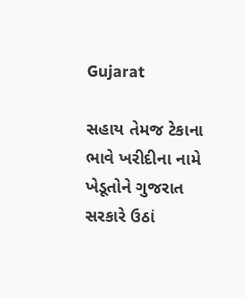Gujarat

સહાય તેમજ ટેકાના ભાવે ખરીદીના નામે ખેડૂતોને ગુજરાત સરકારે ઉઠાં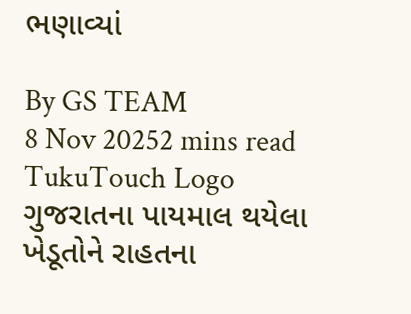ભણાવ્યાં

By GS TEAM
8 Nov 20252 mins read
TukuTouch Logo
ગુજરાતના પાયમાલ થયેલા ખેડૂતોને રાહતના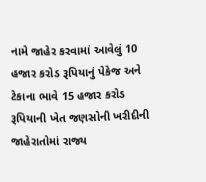નામે જાહેર કરવામાં આવેલું 10 હજાર કરોડ રૂપિયાનું પેકેજ અને ટેકાના ભાવે 15 હજાર કરોડ રૂપિયાની ખેત જણસોની ખરીદીની જાહેરાતોમાં રાજ્ય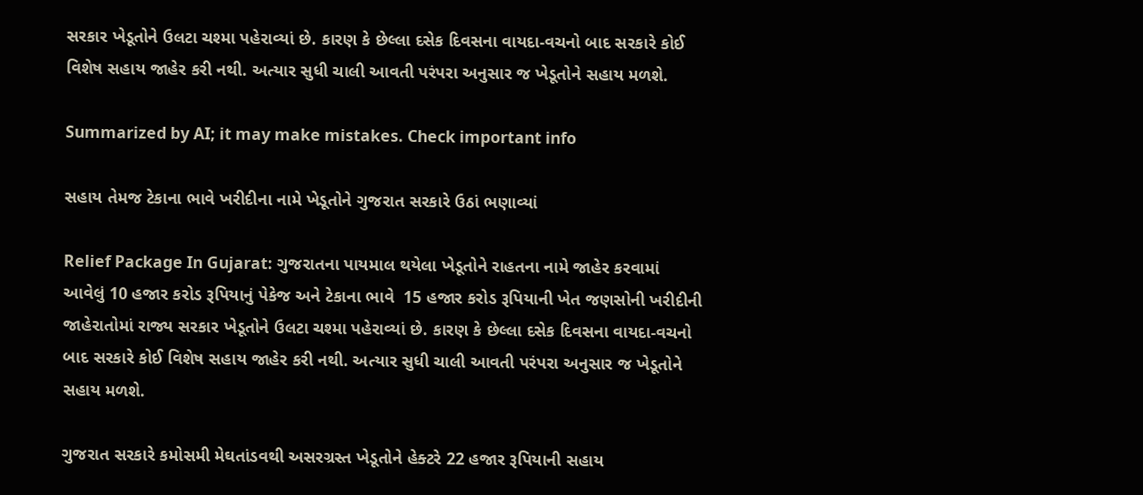સરકાર ખેડૂતોને ઉલટા ચશ્મા પહેરાવ્યાં છે. કારણ કે છેલ્લા દસેક દિવસના વાયદા-વચનો બાદ સરકારે કોઈ વિશેષ સહાય જાહેર કરી નથી. અત્યાર સુધી ચાલી આવતી પરંપરા અનુસાર જ ખેડૂતોને સહાય મળશે.

Summarized by AI; it may make mistakes. Check important info

સહાય તેમજ ટેકાના ભાવે ખરીદીના નામે ખેડૂતોને ગુજરાત સરકારે ઉઠાં ભણાવ્યાં

Relief Package In Gujarat: ગુજરાતના પાયમાલ થયેલા ખેડૂતોને રાહતના નામે જાહેર કરવામાં આવેલું 10 હજાર કરોડ રૂપિયાનું પેકેજ અને ટેકાના ભાવે  15 હજાર કરોડ રૂપિયાની ખેત જણસોની ખરીદીની જાહેરાતોમાં રાજ્ય સરકાર ખેડૂતોને ઉલટા ચશ્મા પહેરાવ્યાં છે. કારણ કે છેલ્લા દસેક દિવસના વાયદા-વચનો બાદ સરકારે કોઈ વિશેષ સહાય જાહેર કરી નથી. અત્યાર સુધી ચાલી આવતી પરંપરા અનુસાર જ ખેડૂતોને સહાય મળશે.

ગુજરાત સરકારે કમોસમી મેઘતાંડવથી અસરગ્રસ્ત ખેડૂતોને હેક્ટરે 22 હજાર રૂપિયાની સહાય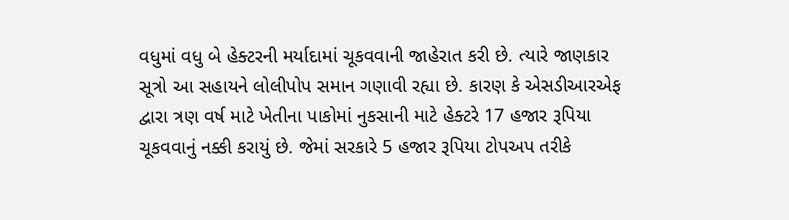વધુમાં વધુ બે હેક્ટરની મર્યાદામાં ચૂકવવાની જાહેરાત કરી છે. ત્યારે જાણકાર સૂત્રો આ સહાયને લોલીપોપ સમાન ગણાવી રહ્યા છે. કારણ કે એસડીઆરએફ દ્વારા ત્રણ વર્ષ માટે ખેતીના પાકોમાં નુકસાની માટે હેક્ટરે 17 હજાર રૂપિયા ચૂકવવાનું નક્કી કરાયું છે. જેમાં સરકારે 5 હજાર રૂપિયા ટોપઅપ તરીકે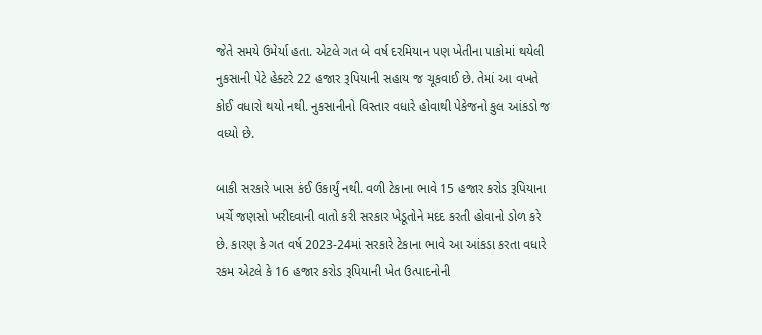જેતે સમયે ઉમેર્યા હતા. એટલે ગત બે વર્ષ દરમિયાન પણ ખેતીના પાકોમાં થયેલી નુકસાની પેટે હેક્ટરે 22 હજાર રૂપિયાની સહાય જ ચૂકવાઈ છે. તેમાં આ વખતે કોઈ વધારો થયો નથી. નુકસાનીનો વિસ્તાર વધારે હોવાથી પેકેજનો કુલ આંકડો જ વધ્યો છે.

બાકી સરકારે ખાસ કંઈ ઉકાર્યું નથી. વળી ટેકાના ભાવે 15 હજાર કરોડ રૂપિયાના ખર્ચે જણસો ખરીદવાની વાતો કરી સરકાર ખેડૂતોને મદદ કરતી હોવાનો ડોળ કરે છે. કારણ કે ગત વર્ષ 2023-24માં સરકારે ટેકાના ભાવે આ આંકડા કરતા વધારે રકમ એટલે કે 16 હજાર કરોડ રૂપિયાની ખેત ઉત્પાદનોની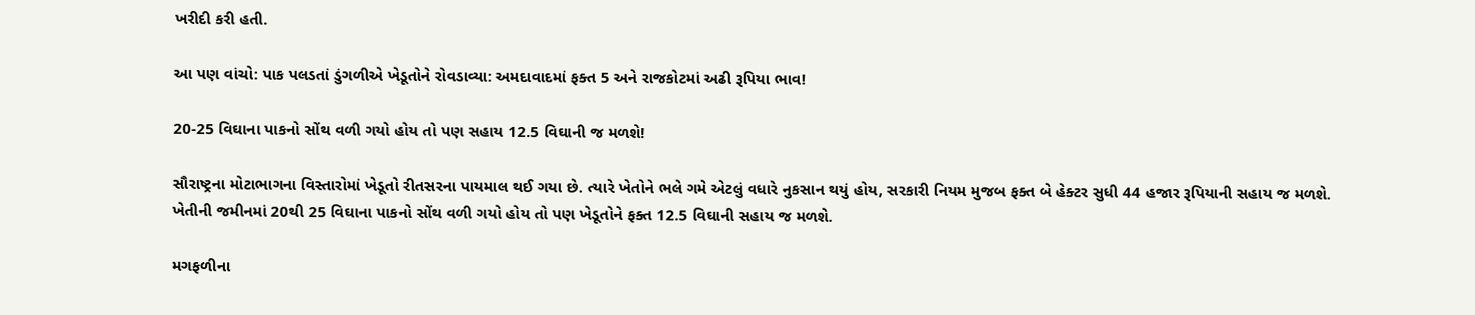ખરીદી કરી હતી.

આ પણ વાંચો: પાક પલડતાં ડુંગળીએ ખેડૂતોને રોવડાવ્યા: અમદાવાદમાં ફક્ત 5 અને રાજકોટમાં અઢી રૂપિયા ભાવ!

20-25 વિઘાના પાકનો સોંથ વળી ગયો હોય તો પણ સહાય 12.5 વિઘાની જ મળશે!

સૌરાષ્ટ્રના મોટાભાગના વિસ્તારોમાં ખેડૂતો રીતસરના પાયમાલ થઈ ગયા છે. ત્યારે ખેતોને ભલે ગમે એટલું વધારે નુકસાન થયું હોય, સરકારી નિયમ મુજબ ફક્ત બે હેક્ટર સુધી 44 હજાર રૂપિયાની સહાય જ મળશે. ખેતીની જમીનમાં 20થી 25 વિઘાના પાકનો સોંથ વળી ગયો હોય તો પણ ખેડૂતોને ફક્ત 12.5 વિઘાની સહાય જ મળશે.

મગફળીના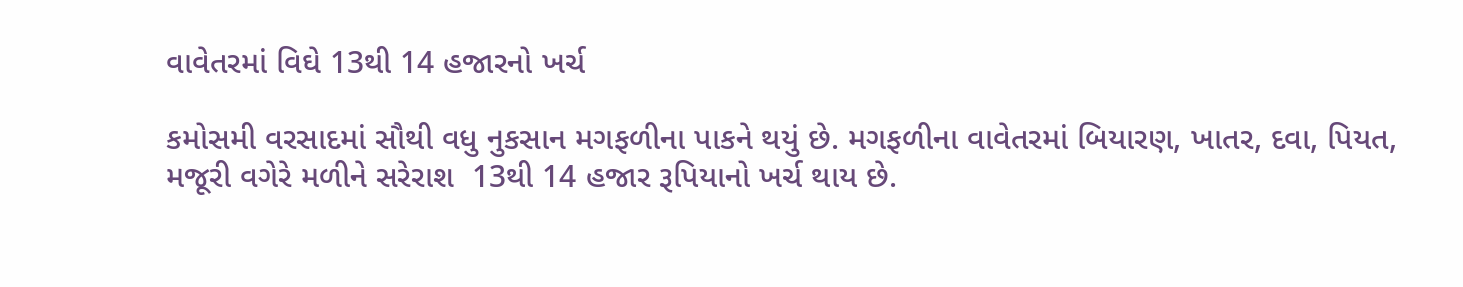વાવેતરમાં વિઘે 13થી 14 હજારનો ખર્ચ

કમોસમી વરસાદમાં સૌથી વધુ નુકસાન મગફળીના પાકને થયું છે. મગફળીના વાવેતરમાં બિયારણ, ખાતર, દવા, પિયત, મજૂરી વગેરે મળીને સરેરાશ  13થી 14 હજાર રૂપિયાનો ખર્ચ થાય છે.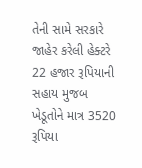તેની સામે સરકારે જાહેર કરેલી હેક્ટરે  22 હજાર રૂપિયાની સહાય મુજબ ખેડૂતોને માત્ર 3520 રૂપિયા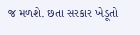જ મળશે. છતા સરકાર ખેડૂતો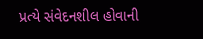પ્રત્યે સંવેદનશીલ હોવાની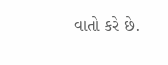વાતો કરે છે.